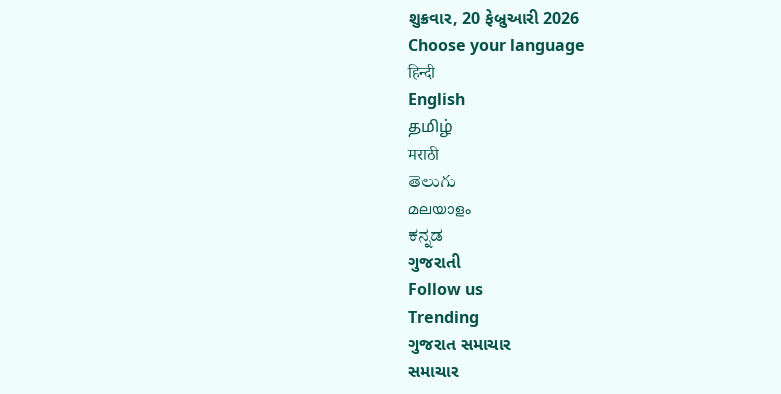શુક્રવાર, 20 ફેબ્રુઆરી 2026
Choose your language
हिन्दी
English
தமிழ்
मराठी
తెలుగు
മലയാളം
ಕನ್ನಡ
ગુજરાતી
Follow us
Trending
ગુજરાત સમાચાર
સમાચાર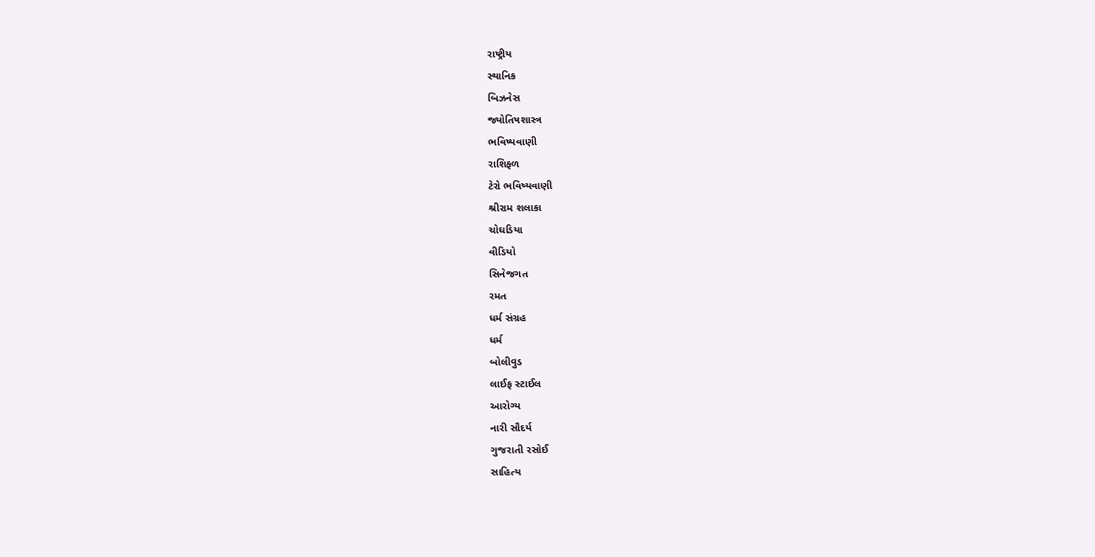રાષ્ટ્રીય
સ્થાનિક
બિઝનેસ
જ્યોતિષશાસ્ત્ર
ભવિષ્યવાણી
રાશિફળ
ટેરો ભવિષ્યવાણી
શ્રીરામ શલાકા
ચોઘડિયા
વીડિયો
સિનેજગત
રમત
ધર્મ સંગ્રહ
ધર્મ
બોલીવુડ
લાઈફ સ્ટાઈલ
આરોગ્ય
નારી સૌદર્ય
ગુજરાતી રસોઈ
સાહિત્ય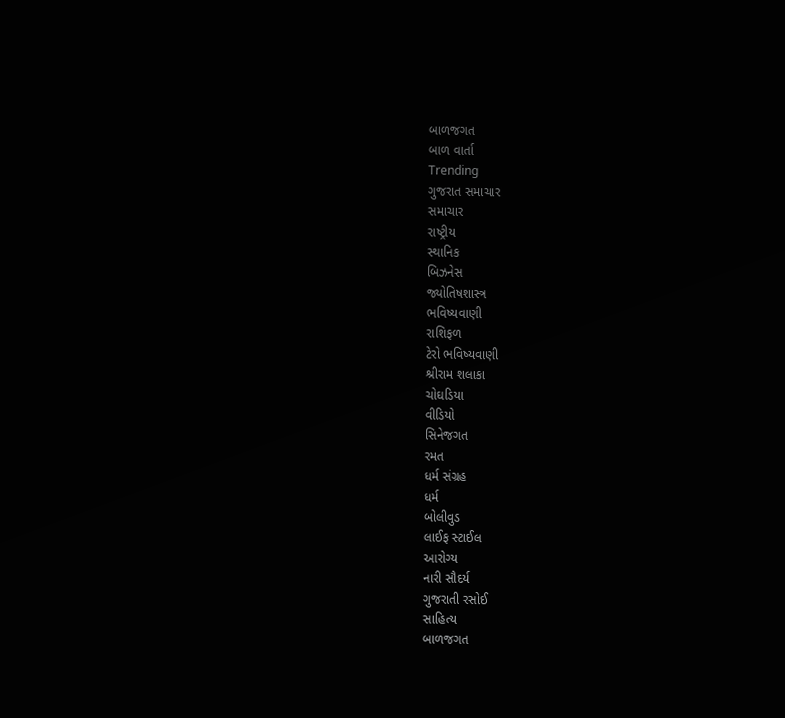બાળજગત
બાળ વાર્તા
Trending
ગુજરાત સમાચાર
સમાચાર
રાષ્ટ્રીય
સ્થાનિક
બિઝનેસ
જ્યોતિષશાસ્ત્ર
ભવિષ્યવાણી
રાશિફળ
ટેરો ભવિષ્યવાણી
શ્રીરામ શલાકા
ચોઘડિયા
વીડિયો
સિનેજગત
રમત
ધર્મ સંગ્રહ
ધર્મ
બોલીવુડ
લાઈફ સ્ટાઈલ
આરોગ્ય
નારી સૌદર્ય
ગુજરાતી રસોઈ
સાહિત્ય
બાળજગત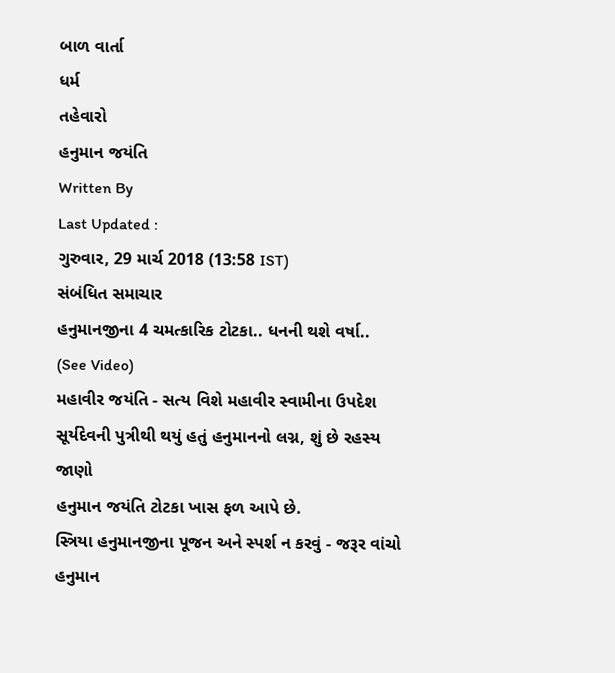બાળ વાર્તા
ધર્મ
તહેવારો
હનુમાન જયંતિ
Written By
Last Updated :
ગુરુવાર, 29 માર્ચ 2018 (13:58 IST)
સંબંધિત સમાચાર
હનુમાનજીના 4 ચમત્કારિક ટોટકા.. ધનની થશે વર્ષા.. (See Video)
મહાવીર જયંતિ - સત્ય વિશે મહાવીર સ્વામીના ઉપદેશ
સૂર્યદેવની પુત્રીથી થયું હતું હનુમાનનો લગ્ન, શું છે રહસ્ય જાણો
હનુમાન જયંતિ ટોટકા ખાસ ફળ આપે છે.
સ્ત્રિયા હનુમાનજીના પૂજન અને સ્પર્શ ન કરવું - જરૂર વાંચો
હનુમાન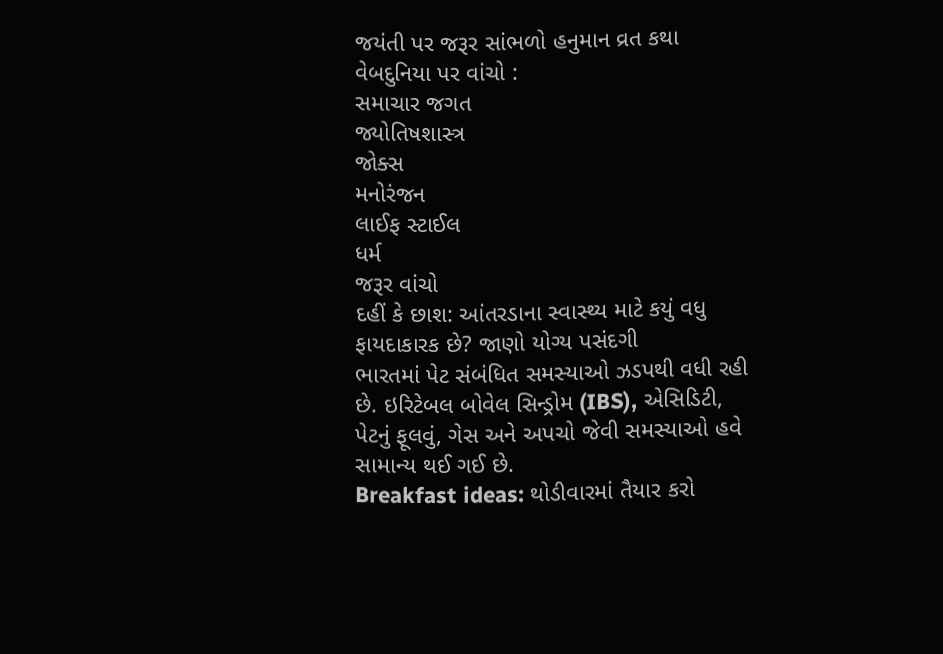જયંતી પર જરૂર સાંભળો હનુમાન વ્રત કથા
વેબદુનિયા પર વાંચો :
સમાચાર જગત
જ્યોતિષશાસ્ત્ર
જોક્સ
મનોરંજન
લાઈફ સ્ટાઈલ
ધર્મ
જરૂર વાંચો
દહીં કે છાશ: આંતરડાના સ્વાસ્થ્ય માટે કયું વધુ ફાયદાકારક છે? જાણો યોગ્ય પસંદગી
ભારતમાં પેટ સંબંધિત સમસ્યાઓ ઝડપથી વધી રહી છે. ઇરિટેબલ બોવેલ સિન્ડ્રોમ (IBS), એસિડિટી, પેટનું ફૂલવું, ગેસ અને અપચો જેવી સમસ્યાઓ હવે સામાન્ય થઈ ગઈ છે.
Breakfast ideas: થોડીવારમાં તૈયાર કરો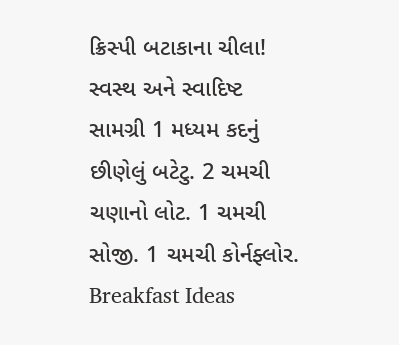ક્રિસ્પી બટાકાના ચીલા! સ્વસ્થ અને સ્વાદિષ્ટ
સામગ્રી 1 મધ્યમ કદનું છીણેલું બટેટુ. 2 ચમચી ચણાનો લોટ. 1 ચમચી સોજી. 1 ચમચી કોર્નફ્લોર.
Breakfast Ideas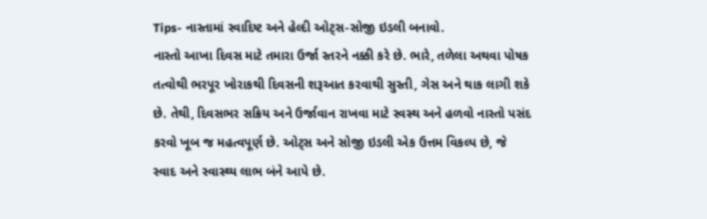Tips- નાસ્તામાં સ્વાદિષ્ટ અને હેલ્દી ઓટ્સ-સોજી ઇડલી બનાવો.
નાસ્તો આખા દિવસ માટે તમારા ઉર્જા સ્તરને નક્કી કરે છે. ભારે, તળેલા અથવા પોષક તત્વોથી ભરપૂર ખોરાકથી દિવસની શરૂઆત કરવાથી સુસ્તી, ગેસ અને થાક લાગી શકે છે. તેથી, દિવસભર સક્રિય અને ઉર્જાવાન રાખવા માટે સ્વસ્થ અને હળવો નાસ્તો પસંદ કરવો ખૂબ જ મહત્વપૂર્ણ છે. ઓટ્સ અને સોજી ઇડલી એક ઉત્તમ વિકલ્પ છે, જે સ્વાદ અને સ્વાસ્થ્ય લાભ બંને આપે છે.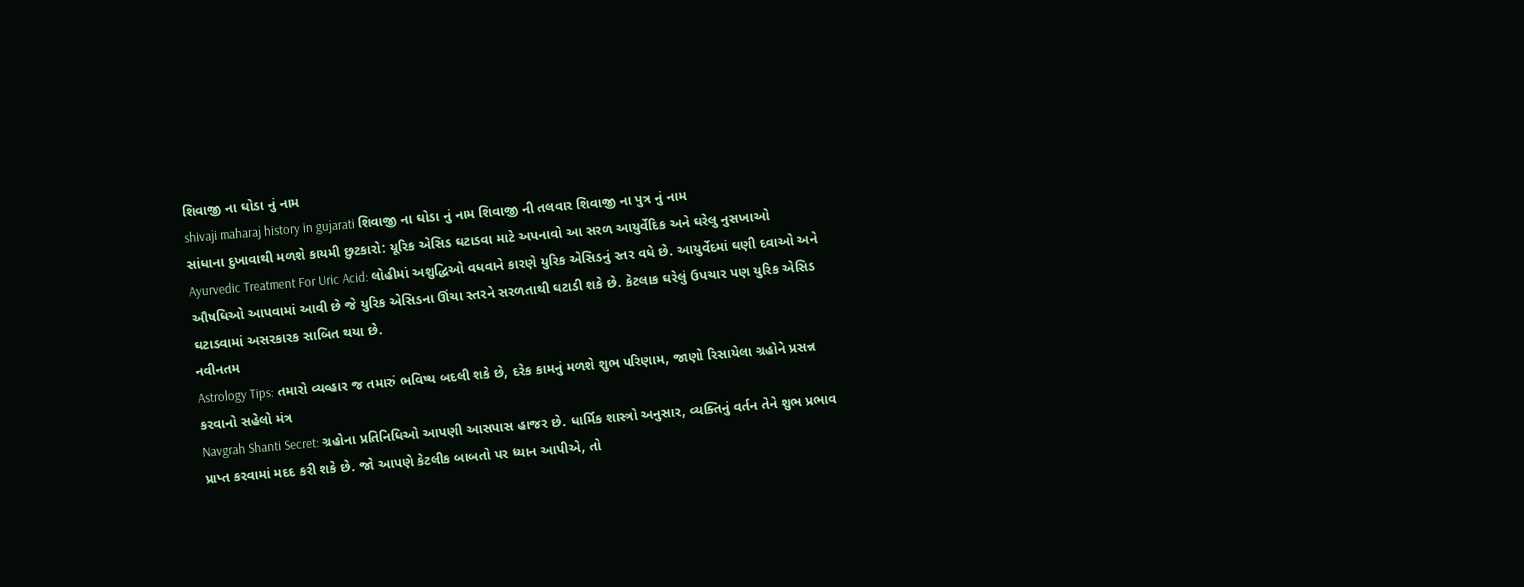શિવાજી ના ઘોડા નું નામ
shivaji maharaj history in gujarati શિવાજી ના ઘોડા નું નામ શિવાજી ની તલવાર શિવાજી ના પુત્ર નું નામ
સાંધાના દુખાવાથી મળશે કાયમી છુટકારો: યૂરિક એસિડ ઘટાડવા માટે અપનાવો આ સરળ આયુર્વેદિક અને ઘરેલુ નુસખાઓ
Ayurvedic Treatment For Uric Acid: લોહીમાં અશુદ્ધિઓ વધવાને કારણે યુરિક એસિડનું સ્તર વધે છે. આયુર્વેદમાં ઘણી દવાઓ અને ઔષધિઓ આપવામાં આવી છે જે યુરિક એસિડના ઊંચા સ્તરને સરળતાથી ઘટાડી શકે છે. કેટલાક ઘરેલું ઉપચાર પણ યુરિક એસિડ ઘટાડવામાં અસરકારક સાબિત થયા છે.
નવીનતમ
Astrology Tips: તમારો વ્યવ્હાર જ તમારું ભવિષ્ય બદલી શકે છે, દરેક કામનું મળશે શુભ પરિણામ, જાણો રિસાયેલા ગ્રહોને પ્રસન્ન કરવાનો સહેલો મંત્ર
Navgrah Shanti Secret: ગ્રહોના પ્રતિનિધિઓ આપણી આસપાસ હાજર છે. ધાર્મિક શાસ્ત્રો અનુસાર, વ્યક્તિનું વર્તન તેને શુભ પ્રભાવ પ્રાપ્ત કરવામાં મદદ કરી શકે છે. જો આપણે કેટલીક બાબતો પર ધ્યાન આપીએ, તો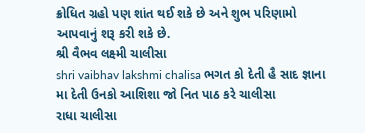ક્રોધિત ગ્રહો પણ શાંત થઈ શકે છે અને શુભ પરિણામો આપવાનું શરૂ કરી શકે છે.
શ્રી વૈભવ લક્ષ્મી ચાલીસા
shri vaibhav lakshmi chalisa ભગત કો દેતી હૈ સાદ જ્ઞાના મા દેતી ઉનકો આશિશા જો નિત પાઠ કરે ચાલીસા
રાધા ચાલીસા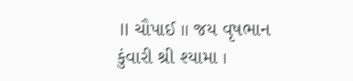॥ ચૌપાઈ ॥ જય વૃષભાન કુંવારી શ્રી શ્યામા ।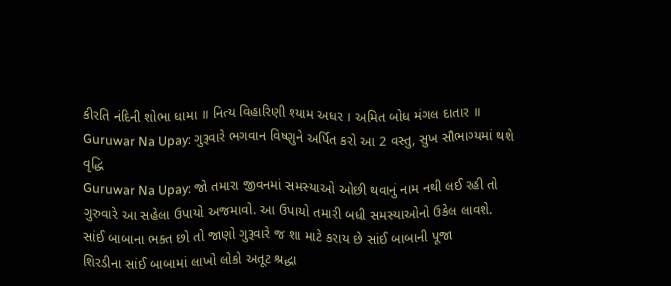કીરતિ નંદિની શોભા ધામા ॥ નિત્ય વિહારિણી શ્યામ અધર । અમિત બોધ મંગલ દાતાર ॥
Guruwar Na Upay: ગુરૂવારે ભગવાન વિષ્ણુને અર્પિત કરો આ 2 વસ્તુ, સુખ સૌભાગ્યમાં થશે વૃદ્ધિ
Guruwar Na Upay: જો તમારા જીવનમાં સમસ્યાઓ ઓછી થવાનું નામ નથી લઈ રહી તો ગુરુવારે આ સહેલા ઉપાયો અજમાવો. આ ઉપાયો તમારી બધી સમસ્યાઓનો ઉકેલ લાવશે.
સાંઈ બાબાના ભક્ત છો તો જાણો ગુરૂવારે જ શા માટે કરાય છે સાંઈ બાબાની પૂજા
શિરડીના સાંઈ બાબામાં લાખો લોકો અતૂટ શ્રદ્ધા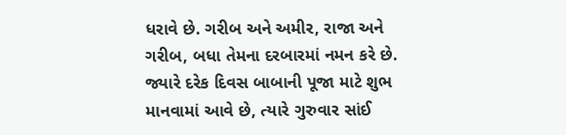ધરાવે છે. ગરીબ અને અમીર, રાજા અને ગરીબ, બધા તેમના દરબારમાં નમન કરે છે. જ્યારે દરેક દિવસ બાબાની પૂજા માટે શુભ માનવામાં આવે છે, ત્યારે ગુરુવાર સાંઈ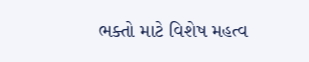ભક્તો માટે વિશેષ મહત્વ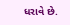ધરાવે છે.